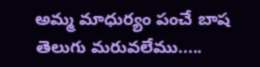అమ్మ మాధుర్యం పంచే బాష తెలుగు మరువలేము.....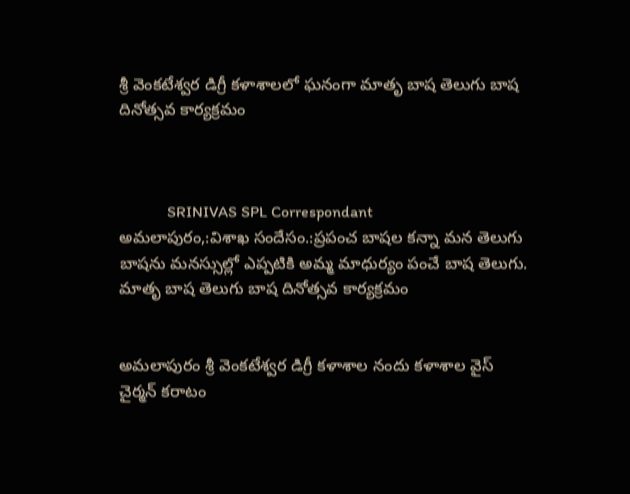శ్రీ వెంకటేశ్వర డిగ్రీ కళాశాలలో ఘనంగా మాతృ బాష తెలుగు బాష దినోత్సవ కార్యక్రమం



            SRINIVAS SPL Correspondant
అమలాపురం,:విశాఖ సందేసం.:ప్రపంచ బాషల కన్నా మన తెలుగు బాషను మనస్సుల్లో ఎప్పటికి అమ్మ మాధుర్యం పంచే బాష తెలుగు. మాతృ బాష తెలుగు బాష దినోత్సవ కార్యక్రమం


అమలాపురం శ్రీ వెంకటేశ్వర డిగ్రీ కళాశాల నందు కళాశాల వైస్ చైర్మన్ కరాటం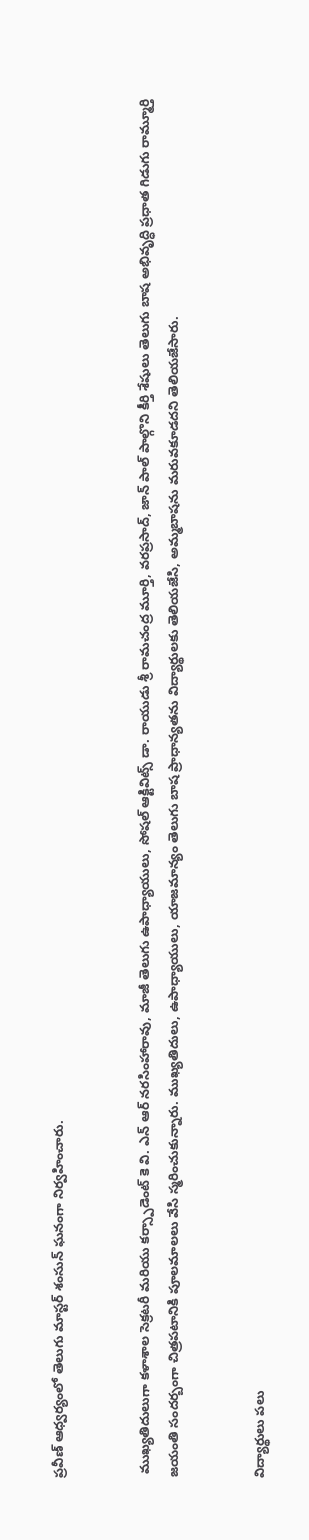ప్రవీణ్ ఆధ్వర్యంలో తెలుగు మాస్టర్ శంసున్ ఘనంగా నిర్వహించారు.


 ముఖ్యతిదులుగా కళాశాల సెక్రటరీ మరియు కర్స్పాడెంట్ కె వి. ఎన్ ఆర్ నరసింహారావు, మాజీ తెలుగు ఉపాధ్యాయులు, సోషల్ ఆక్టివిట్స్ డా. రాయుడు శ్రీ రామచంద్ర మూర్తి, వరప్రసాద్, జాన్ పాల్ పాల్గొని కీర్తి శేషులు తెలుగు బాష అభివృద్ధి ప్రధాత గిడుగు రామ్మూర్తి జయంతి సందర్బంగా చిత్రపటానికి పూలమాలలు వేసి స్మరించుకున్నారు. ముఖ్యతిదులు, ఉపాధ్యాయులు, యాజమాన్యం తెలుగు బాష ప్రాధాన్యతను విద్యార్థులకు తెలియజేసి, అమ్మబాషను మరువకూడదని తెలియజేసారు.


విద్యార్థులు పలు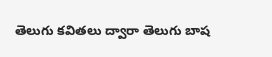తెలుగు కవితలు ద్వారా తెలుగు బాష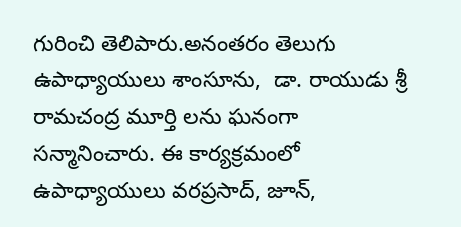గురించి తెలిపారు.అనంతరం తెలుగు ఉపాధ్యాయులు శాంసూను,  డా. రాయుడు శ్రీ రామచంద్ర మూర్తి లను ఘనంగా సన్మానించారు. ఈ కార్యక్రమంలో ఉపాధ్యాయులు వరప్రసాద్, జూన్,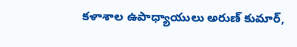కళాశాల ఉపాధ్యాయులు అరుణ్ కుమార్,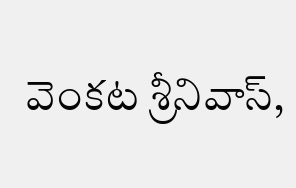వెంకట శ్రీనివాస్,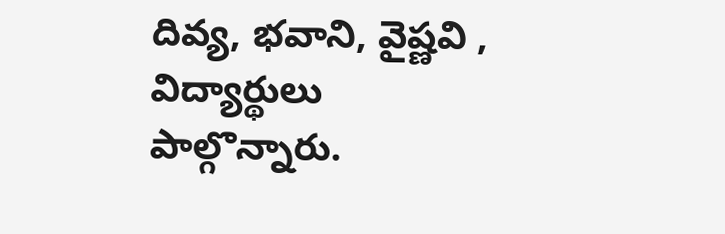దివ్య, భవాని, వైష్ణవి , విద్యార్థులు పాల్గొన్నారు.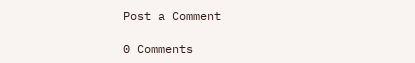Post a Comment

0 Comments